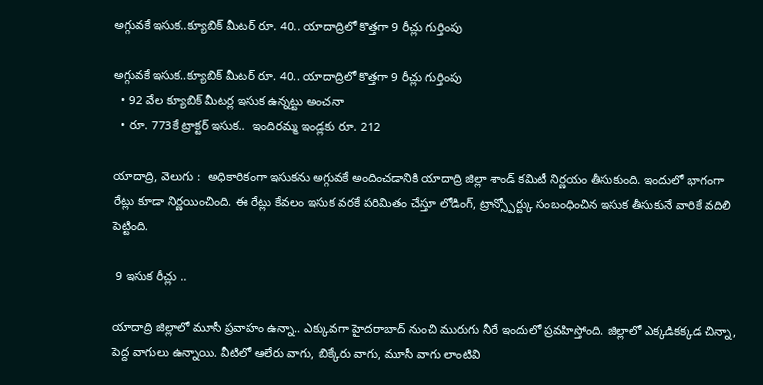అగ్గువకే ఇసుక..క్యూబిక్ మీటర్ రూ. 40.. యాదాద్రిలో కొత్తగా 9 రీచ్లు గుర్తింపు

అగ్గువకే ఇసుక..క్యూబిక్ మీటర్ రూ. 40.. యాదాద్రిలో కొత్తగా 9 రీచ్లు గుర్తింపు
  • 92 వేల క్యూబిక్ మీటర్ల ఇసుక ఉన్నట్టు అంచనా
  • రూ. 773కే ట్రాక్టర్ ఇసుక..  ఇందిరమ్మ ఇండ్లకు రూ. 212

యాదాద్రి, వెలుగు :  అధికారికంగా ఇసుకను అగ్గువకే అందించడానికి యాదాద్రి జిల్లా శాండ్ కమిటీ నిర్ణయం తీసుకుంది. ఇందులో భాగంగా రేట్లు కూడా నిర్ణయించింది. ఈ రేట్లు కేవలం ఇసుక వరకే పరిమితం చేస్తూ లోడింగ్, ట్రాన్స్పోర్ట్కు సంబంధించిన ఇసుక తీసుకునే వారికే వదిలి పెట్టింది.

 9 ఇసుక రీచ్లు ..

యాదాద్రి జిల్లాలో మూసీ ప్రవాహం ఉన్నా.. ఎక్కువగా హైదరాబాద్ నుంచి మురుగు నీరే ఇందులో ప్రవహిస్తోంది. జిల్లాలో ఎక్కడికక్కడ చిన్నా, పెద్ద వాగులు ఉన్నాయి. వీటిలో ఆలేరు వాగు, బిక్కేరు వాగు, మూసీ వాగు లాంటివి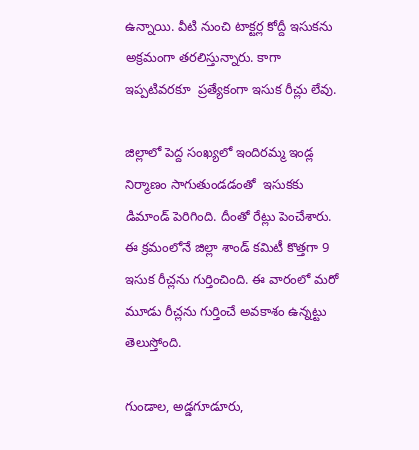ఉన్నాయి. వీటి నుంచి టాక్టర్ల కోద్దీ ఇసుకను అక్రమంగా తరలిస్తున్నారు. కాగా ఇప్పటివరకూ  ప్రత్యేకంగా ఇసుక రీచ్లు లేవు.

జిల్లాలో పెద్ద సంఖ్యలో ఇందిరమ్మ ఇండ్ల నిర్మాణం సాగుతుండడంతో  ఇసుకకు డిమాండ్ పెరిగింది. దీంతో రేట్లు పెంచేశారు. ఈ క్రమంలోనే జిల్లా శాండ్ కమిటీ కొత్తగా 9 ఇసుక రీచ్లను గుర్తించింది. ఈ వారంలో మరో మూడు రీచ్లను గుర్తించే అవకాశం ఉన్నట్టు తెలుస్తోంది.

గుండాల, అడ్డగూడూరు,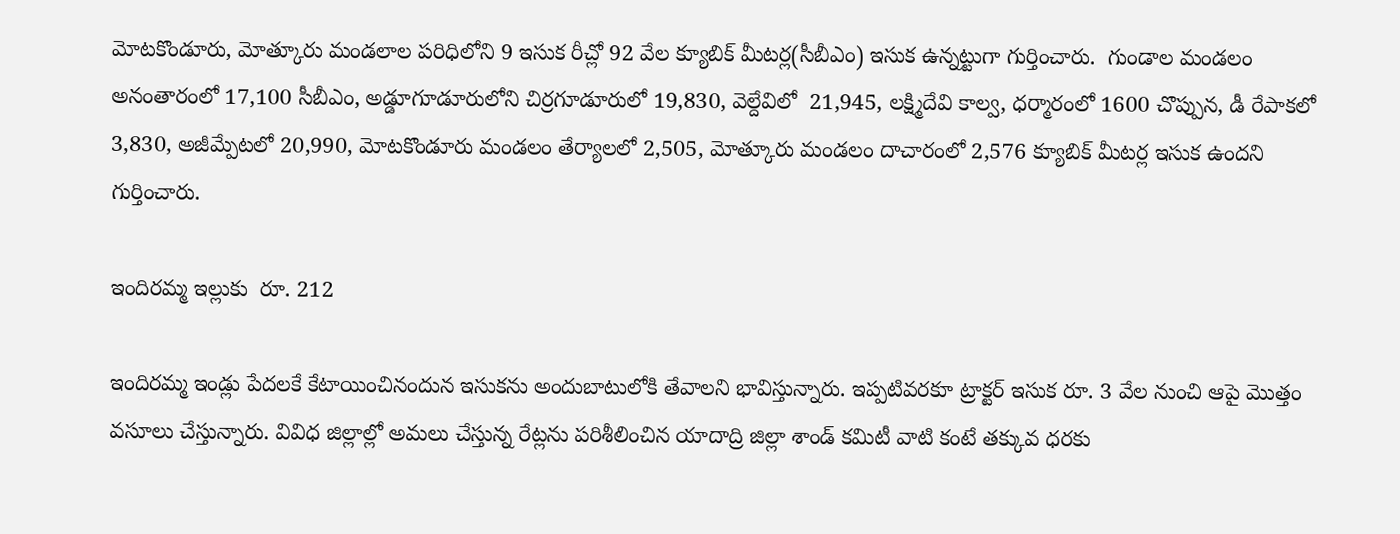మోటకొండూరు, మోత్కూరు మండలాల పరిధిలోని 9 ఇసుక రీచ్లో 92 వేల క్యూబిక్ మీటర్ల(సీబీఎం) ఇసుక ఉన్నట్టుగా గుర్తించారు.  గుండాల మండలం అనంతారంలో 17,100 సీబీఎం, అడ్డూగూడూరులోని చిర్రగూడూరులో 19,830, వెల్దేవిలో  21,945, లక్ష్మిదేవి కాల్వ, ధర్మారంలో 1600 చొప్పున, డీ రేపాకలో 3,830, అజీమ్పేటలో 20,990, మోటకొండూరు మండలం తేర్యాలలో 2,505, మోత్కూరు మండలం దాచారంలో 2,576 క్యూబిక్ మీటర్ల ఇసుక ఉందని గుర్తించారు.

ఇందిరమ్మ ఇల్లుకు  రూ. 212

ఇందిరమ్మ ఇండ్లు పేదలకే కేటాయించినందున ఇసుకను అందుబాటులోకి తేవాలని భావిస్తున్నారు. ఇప్పటివరకూ ట్రాక్టర్ ఇసుక రూ. 3 వేల నుంచి ఆపై మొత్తం వసూలు చేస్తున్నారు. వివిధ జిల్లాల్లో అమలు చేస్తున్న రేట్లను పరిశీలించిన యాదాద్రి జిల్లా శాండ్ కమిటీ వాటి కంటే తక్కువ ధరకు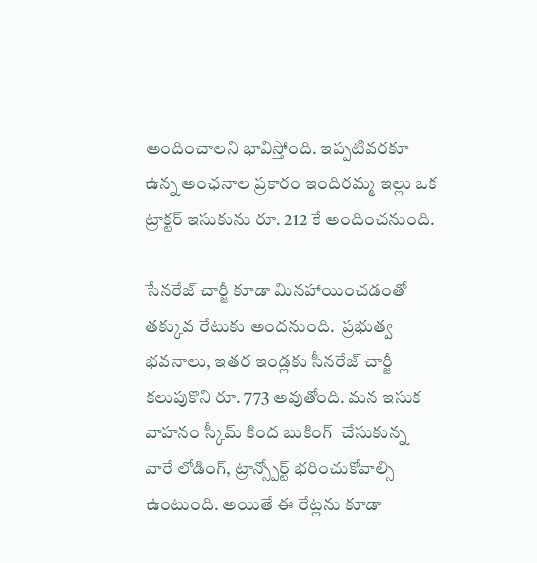అందించాలని భావిస్తోంది. ఇప్పటివరకూ ఉన్న అంఛనాల ప్రకారం ఇందిరమ్మ ఇల్లు ఒక ట్రాక్టర్ ఇసుకును రూ. 212 కే అందించనుంది.

సేనరేజ్ చార్జీ కూడా మినహాయించడంతో తక్కువ రేటుకు అందనుంది.  ప్రభుత్వ భవనాలు, ఇతర ఇండ్లకు సీనరేజ్ చార్జీ కలుపుకొని రూ. 773 అవుతోంది. మన ఇసుక వాహనం స్కీమ్ కింద బుకింగ్  చేసుకున్న వారే లోడింగ్, ట్రాన్స్పోర్ట్ భరించుకోవాల్సి ఉంటుంది. అయితే ఈ రేట్లను కూడా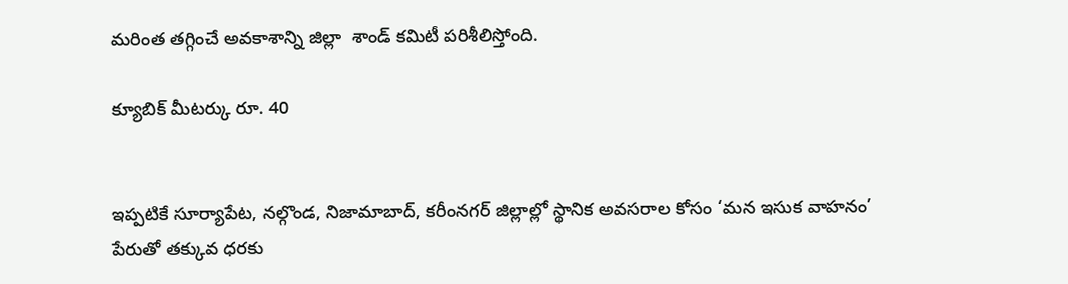మరింత తగ్గించే అవకాశాన్ని జిల్లా  శాండ్ కమిటీ పరిశీలిస్తోంది.

క్యూబిక్ మీటర్కు రూ. 40


ఇప్పటికే సూర్యాపేట, నల్గొండ, నిజామాబాద్, కరీంనగర్ జిల్లాల్లో స్థానిక అవసరాల కోసం ‘మన ఇసుక వాహనం’ పేరుతో తక్కువ ధరకు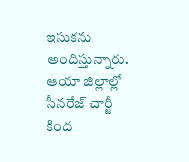ఇసుకను అందిస్తున్నారు. ఆయా జిల్లాల్లో సీనరేజ్ చార్జీ కింద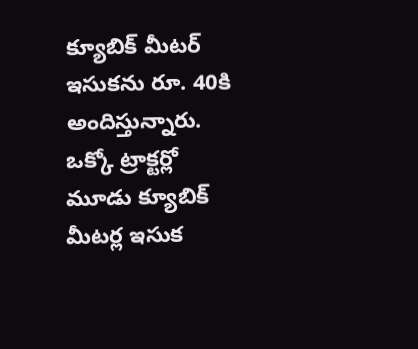క్యూబిక్ మీటర్ ఇసుకను రూ. 40కి అందిస్తున్నారు. ఒక్కో ట్రాక్టర్లో మూడు క్యూబిక్ మీటర్ల ఇసుక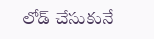లోడ్ చేసుకునే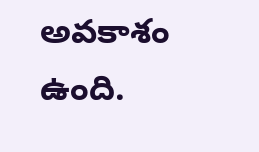అవకాశం ఉంది.